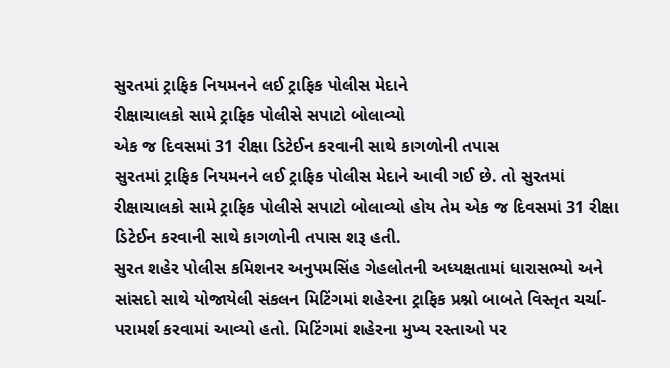સુરતમાં ટ્રાફિક નિયમનને લઈ ટ્રાફિક પોલીસ મેદાને
રીક્ષાચાલકો સામે ટ્રાફિક પોલીસે સપાટો બોલાવ્યો
એક જ દિવસમાં 31 રીક્ષા ડિટેઈન કરવાની સાથે કાગળોની તપાસ
સુરતમાં ટ્રાફિક નિયમનને લઈ ટ્રાફિક પોલીસ મેદાને આવી ગઈ છે. તો સુરતમાં રીક્ષાચાલકો સામે ટ્રાફિક પોલીસે સપાટો બોલાવ્યો હોય તેમ એક જ દિવસમાં 31 રીક્ષા ડિટેઈન કરવાની સાથે કાગળોની તપાસ શરૂ હતી.
સુરત શહેર પોલીસ કમિશનર અનુપમસિંહ ગેહલોતની અધ્યક્ષતામાં ધારાસભ્યો અને સાંસદો સાથે યોજાયેલી સંકલન મિટિંગમાં શહેરના ટ્રાફિક પ્રશ્નો બાબતે વિસ્તૃત ચર્ચા-પરામર્શ કરવામાં આવ્યો હતો. મિટિંગમાં શહેરના મુખ્ય રસ્તાઓ પર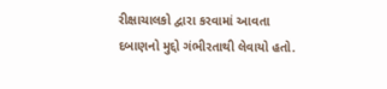રીક્ષાચાલકો દ્વારા કરવામાં આવતા દબાણનો મુદ્દો ગંભીરતાથી લેવાયો હતો.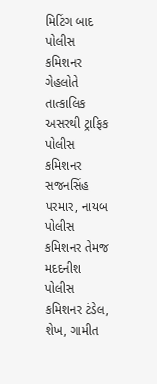મિટિંગ બાદ પોલીસ કમિશનર ગેહલોતે તાત્કાલિક અસરથી ટ્રાફિક પોલીસ કમિશનર સજનસિંહ પરમાર, નાયબ પોલીસ કમિશનર તેમજ મદદનીશ પોલીસ કમિશનર ટંડેલ, શેખ, ગામીત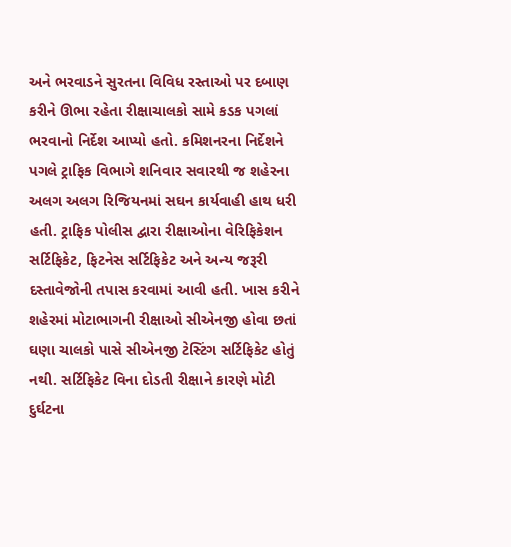અને ભરવાડને સુરતના વિવિધ રસ્તાઓ પર દબાણ કરીને ઊભા રહેતા રીક્ષાચાલકો સામે કડક પગલાં ભરવાનો નિર્દેશ આપ્યો હતો. કમિશનરના નિર્દેશને પગલે ટ્રાફિક વિભાગે શનિવાર સવારથી જ શહેરના અલગ અલગ રિજિયનમાં સઘન કાર્યવાહી હાથ ધરી હતી. ટ્રાફિક પોલીસ દ્વારા રીક્ષાઓના વેરિફિકેશન સર્ટિફિકેટ, ફિટનેસ સર્ટિફિકેટ અને અન્ય જરૂરી દસ્તાવેજોની તપાસ કરવામાં આવી હતી. ખાસ કરીને શહેરમાં મોટાભાગની રીક્ષાઓ સીએનજી હોવા છતાં ઘણા ચાલકો પાસે સીએનજી ટેસ્ટિંગ સર્ટિફિકેટ હોતું નથી. સર્ટિફિકેટ વિના દોડતી રીક્ષાને કારણે મોટી દુર્ઘટના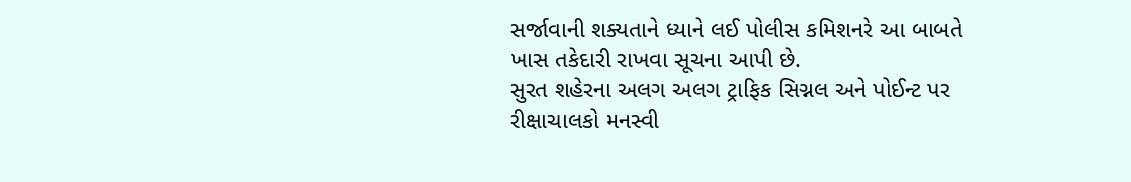સર્જાવાની શક્યતાને ધ્યાને લઈ પોલીસ કમિશનરે આ બાબતે ખાસ તકેદારી રાખવા સૂચના આપી છે.
સુરત શહેરના અલગ અલગ ટ્રાફિક સિગ્નલ અને પોઈન્ટ પર રીક્ષાચાલકો મનસ્વી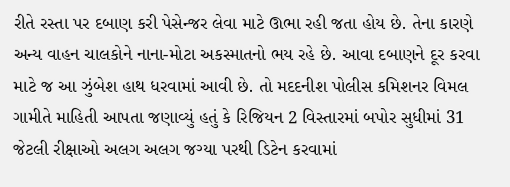રીતે રસ્તા પર દબાણ કરી પેસેન્જર લેવા માટે ઊભા રહી જતા હોય છે. તેના કારણે અન્ય વાહન ચાલકોને નાના-મોટા અકસ્માતનો ભય રહે છે. આવા દબાણને દૂર કરવા માટે જ આ ઝુંબેશ હાથ ધરવામાં આવી છે. તો મદદનીશ પોલીસ કમિશનર વિમલ ગામીતે માહિતી આપતા જણાવ્યું હતું કે રિજિયન 2 વિસ્તારમાં બપોર સુધીમાં 31 જેટલી રીક્ષાઓ અલગ અલગ જગ્યા પરથી ડિટેન કરવામાં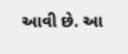આવી છે. આ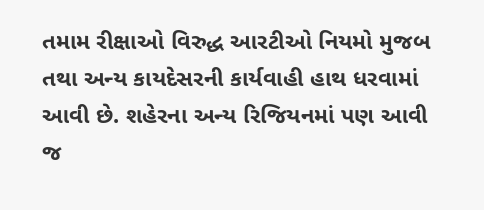તમામ રીક્ષાઓ વિરુદ્ધ આરટીઓ નિયમો મુજબ તથા અન્ય કાયદેસરની કાર્યવાહી હાથ ધરવામાં આવી છે. શહેરના અન્ય રિજિયનમાં પણ આવી જ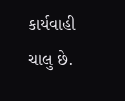કાર્યવાહી ચાલુ છે.